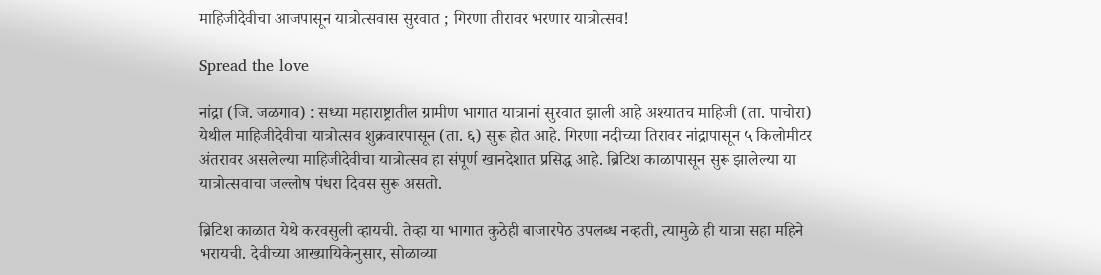माहिजीदेवीचा आजपासून यात्रोत्सवास सुरवात ; गिरणा तीरावर भरणार यात्रोत्सव!

Spread the love

नांद्रा (जि. जळगाव) : सध्या महाराष्ट्रातील ग्रामीण भागात यात्रानां सुरवात झाली आहे अश्यातच माहिजी (ता. पाचोरा) येथील माहिजीदेवीचा यात्रोत्सव शुक्रवारपासून (ता. ६) सुरू होत आहे. गिरणा नदीच्या तिरावर नांद्रापासून ५ किलोमीटर अंतरावर असलेल्या माहिजीदेवीचा यात्रोत्सव हा संपूर्ण खानदेशात प्रसिद्ध आहे. ब्रिटिश काळापासून सुरू झालेल्या या यात्रोत्सवाचा जल्लोष पंधरा दिवस सुरू असतो.

ब्रिटिश काळात येथे करवसुली व्हायची. तेव्हा या भागात कुठेही बाजारपेठ उपलब्ध नव्हती, त्यामुळे ही यात्रा सहा महिने भरायची. देवीच्या आख्यायिकेनुसार, सोळाव्या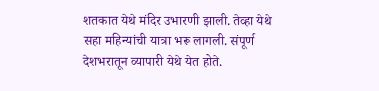शतकात येथे मंदिर उभारणी झाली. तेव्हा येथे सहा महिन्यांची यात्रा भरू लागली. संपूर्ण देशभरातून व्यापारी येथे येत होते.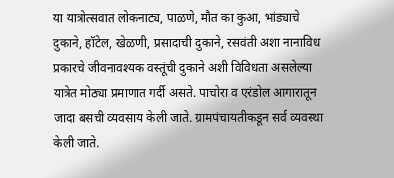या यात्रोत्सवात लोकनाट्य, पाळणे, मौत का कुआ, भांड्याचे दुकाने, हॉटेल, खेळणी, प्रसादाची दुकाने, रसवंती अशा नानाविध प्रकारचे जीवनावश्यक वस्तूंची दुकाने अशी विविधता असलेल्या यात्रेत मोठ्या प्रमाणात गर्दी असते. पाचोरा व एरंडोल आगारातून जादा बसची व्यवसाय केली जाते. ग्रामपंचायतीकडून सर्व व्यवस्था केली जाते.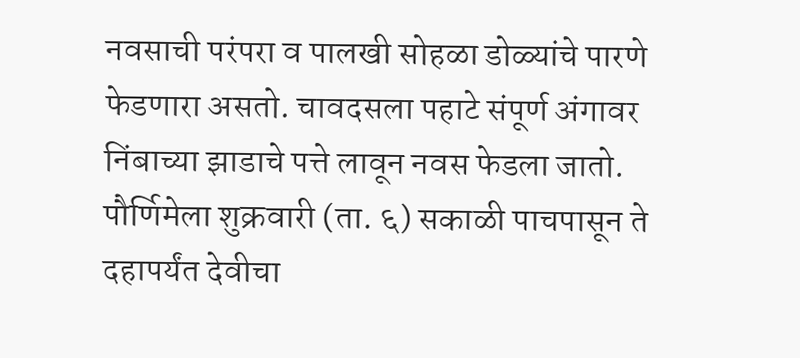नवसाची परंपरा व पालखी सोहळा डोळ्यांचे पारणे फेडणारा असतो. चावदसला पहाटे संपूर्ण अंगावर निंबाच्या झाडाचे पत्ते लावून नवस फेडला जातो. पौर्णिमेला शुक्रवारी (ता. ६) सकाळी पाचपासून ते दहापर्यंत देवीचा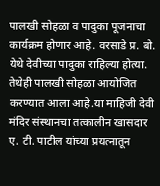पालखी सोहळा व पादुका पूजनाचा कार्यक्रम होणार आहे. वरसाडे प्र. बो. येथे देवीच्या पादुका राहिल्या होत्या. तेथेही पालखी सोहळा आयोजित करण्यात आला आहे.या माहिजी देवी मंदिर संस्थानचा तत्कालीन खासदार ए. टी. पाटील यांच्या प्रयत्नातून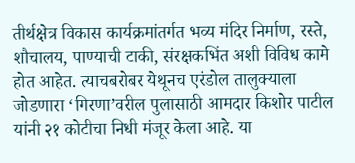तीर्थक्षेत्र विकास कार्यक्रमांतर्गत भव्य मंदिर निर्माण, रस्ते, शौचालय, पाण्याची टाकी, संरक्षकभिंत अशी विविध कामे होत आहेत. त्याचबरोबर येथूनच एरंडोल तालुक्याला जोडणारा ‘गिरणा’वरील पुलासाठी आमदार किशोर पाटील यांनी २१ कोटीचा निधी मंजूर केला आहे. या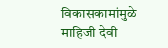विकासकामांमुळे माहिजी देवी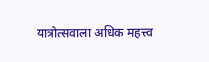यात्रोत्सवाला अधिक महत्त्व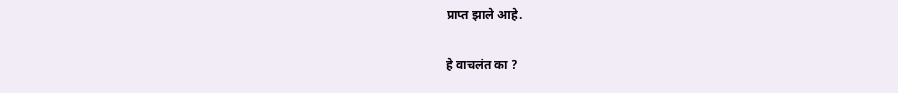प्राप्त झाले आहे.

हे वाचलंत का ?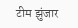टीम झुंजार